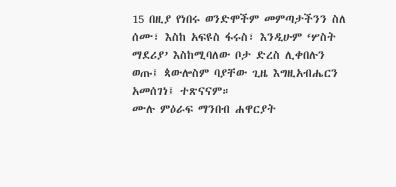15 በዚያ የነበሩ ወንድሞችም መምጣታችንን ስለ ሰሙ፣ እስከ አፍዩስ ፋሩስ፣ እንዲሁም ‘ሦስት ማደሪያ’ እስከሚባለው ቦታ ድረስ ሊቀበሉን ወጡ፤ ጳውሎስም ባያቸው ጊዜ እግዚአብሔርን አመሰገነ፤ ተጽናናም።
ሙሉ ምዕራፍ ማንበብ ሐዋርያት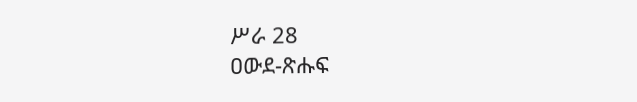ሥራ 28
ዐውደ-ጽሑፍ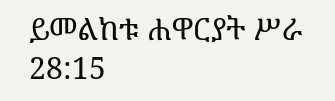ይመልከቱ ሐዋርያት ሥራ 28:15